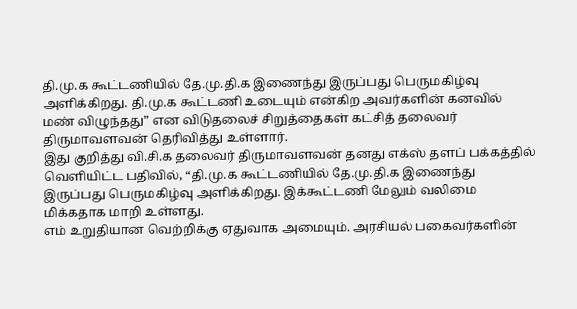தி.மு.க கூட்டணியில் தே.மு.தி.க இணைந்து இருப்பது பெருமகிழ்வு அளிக்கிறது. தி.மு.க கூட்டணி உடையும் என்கிற அவர்களின் கனவில் மண் விழுந்தது” என விடுதலைச் சிறுத்தைகள் கட்சித் தலைவர் திருமாவளவன் தெரிவித்து உள்ளார்.
இது குறித்து வி.சி.க தலைவர் திருமாவளவன் தனது எக்ஸ் தளப் பக்கத்தில் வெளியிட்ட பதிவில், “தி.மு.க கூட்டணியில் தே.மு.தி.க இணைந்து இருப்பது பெருமகிழ்வு அளிக்கிறது. இக்கூட்டணி மேலும் வலிமை மிக்கதாக மாறி உள்ளது.
எம் உறுதியான வெற்றிக்கு ஏதுவாக அமையும். அரசியல் பகைவர்களின்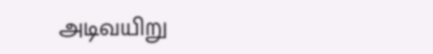அடிவயிறு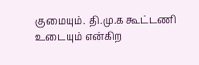குமையும். தி.மு.க கூட்டணி உடையும் என்கிற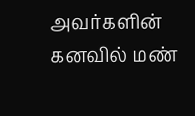அவர்களின் கனவில் மண்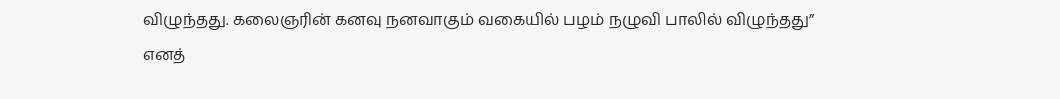விழுந்தது. கலைஞரின் கனவு நனவாகும் வகையில் பழம் நழுவி பாலில் விழுந்தது” எனத்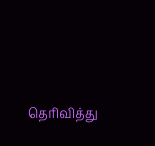தெரிவித்து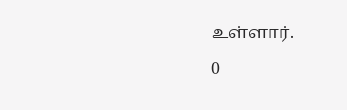உள்ளார்.

0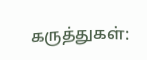கருத்துகள்: